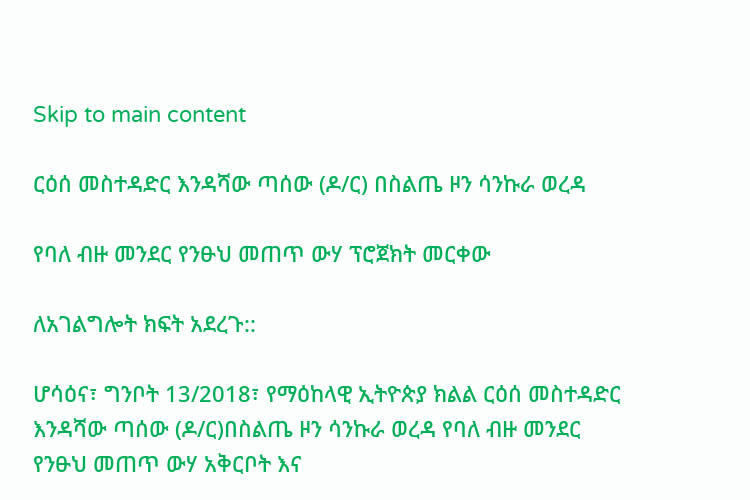Skip to main content

ርዕሰ መስተዳድር እንዳሻው ጣሰው (ዶ/ር) በስልጤ ዞን ሳንኩራ ወረዳ

የባለ ብዙ መንደር የንፁህ መጠጥ ውሃ ፕሮጀክት መርቀው

ለአገልግሎት ክፍት አደረጉ::

ሆሳዕና፣ ግንቦት 13/2018፣ የማዕከላዊ ኢትዮጵያ ክልል ርዕሰ መስተዳድር እንዳሻው ጣሰው (ዶ/ር)በስልጤ ዞን ሳንኩራ ወረዳ የባለ ብዙ መንደር የንፁህ መጠጥ ውሃ አቅርቦት እና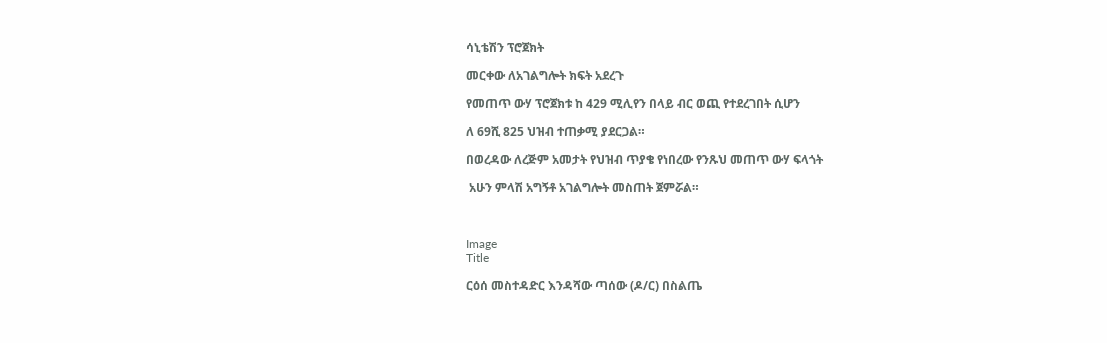ሳኒቴሽን ፕሮጀክት

መርቀው ለአገልግሎት ክፍት አደረጉ

የመጠጥ ውሃ ፕሮጀክቱ ከ 429 ሚሊየን በላይ ብር ወጪ የተደረገበት ሲሆን

ለ 69ሺ 825 ህዝብ ተጠቃሚ ያደርጋል።

በወረዳው ለረጅም አመታት የህዝብ ጥያቄ የነበረው የንጹህ መጠጥ ውሃ ፍላጎት

 አሁን ምላሽ አግኝቶ አገልግሎት መስጠት ጀምሯል።



Image
Title

ርዕሰ መስተዳድር እንዳሻው ጣሰው (ዶ/ር) በስልጤ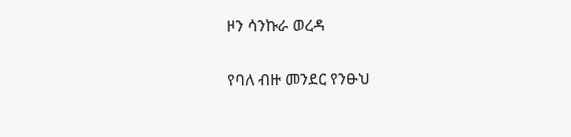ዞን ሳንኩራ ወረዳ

የባለ ብዙ መንደር የንፁህ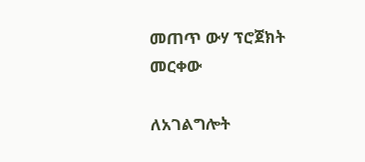መጠጥ ውሃ ፕሮጀክት መርቀው

ለአገልግሎት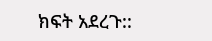ክፍት አደረጉ::